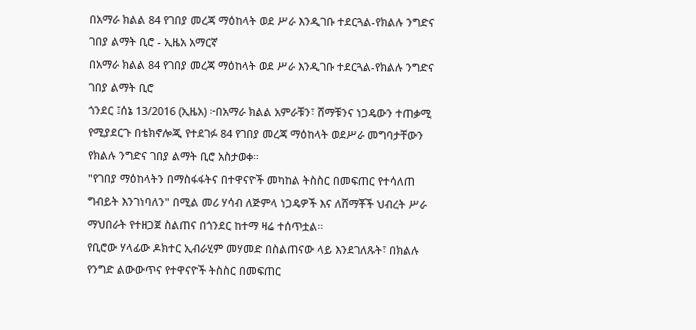በአማራ ክልል 84 የገበያ መረጃ ማዕከላት ወደ ሥራ እንዲገቡ ተደርጓል-የክልሉ ንግድና ገበያ ልማት ቢሮ - ኢዜአ አማርኛ
በአማራ ክልል 84 የገበያ መረጃ ማዕከላት ወደ ሥራ እንዲገቡ ተደርጓል-የክልሉ ንግድና ገበያ ልማት ቢሮ
ጎንደር ፤ሰኔ 13/2016 (ኢዜአ) ፦በአማራ ክልል አምራቹን፣ ሸማቹንና ነጋዴውን ተጠቃሚ የሚያደርጉ በቴክኖሎጂ የተደገፉ 84 የገበያ መረጃ ማዕከላት ወደሥራ መግባታቸውን የክልሉ ንግድና ገበያ ልማት ቢሮ አስታወቀ።
"የገበያ ማዕከላትን በማስፋፋትና በተዋናዮች መካከል ትስስር በመፍጠር የተሳለጠ ግብይት እንገነባለን" በሚል መሪ ሃሳብ ለጅምላ ነጋዴዎች እና ለሸማቾች ህብረት ሥራ ማህበራት የተዘጋጀ ስልጠና በጎንደር ከተማ ዛሬ ተሰጥቷል።
የቢሮው ሃላፊው ዶክተር ኢብራሂም መሃመድ በስልጠናው ላይ እንደገለጹት፣ በክልሉ የንግድ ልውውጥና የተዋናዮች ትስስር በመፍጠር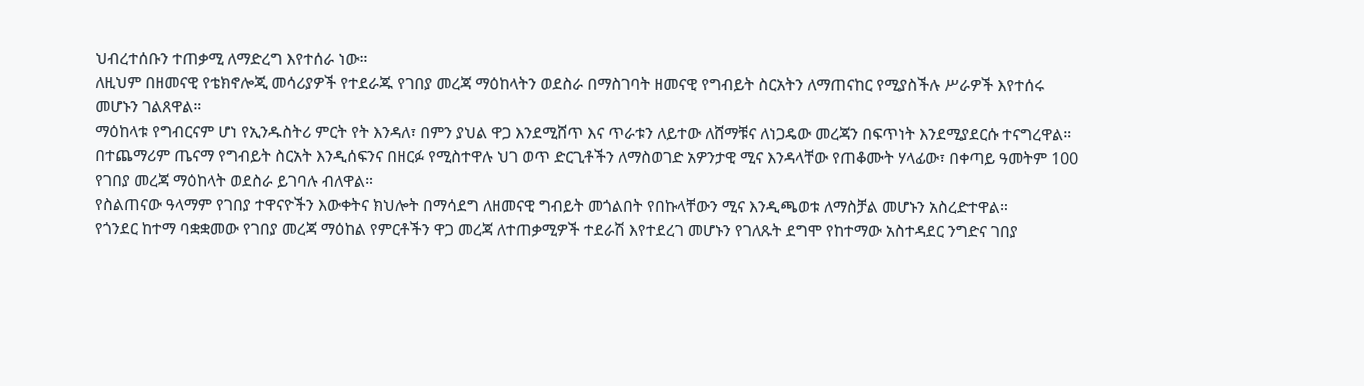ህብረተሰቡን ተጠቃሚ ለማድረግ እየተሰራ ነው።
ለዚህም በዘመናዊ የቴክኖሎጂ መሳሪያዎች የተደራጁ የገበያ መረጃ ማዕከላትን ወደስራ በማስገባት ዘመናዊ የግብይት ስርአትን ለማጠናከር የሚያስችሉ ሥራዎች እየተሰሩ መሆኑን ገልጸዋል።
ማዕከላቱ የግብርናም ሆነ የኢንዱስትሪ ምርት የት እንዳለ፣ በምን ያህል ዋጋ እንደሚሸጥ እና ጥራቱን ለይተው ለሸማቹና ለነጋዴው መረጃን በፍጥነት እንደሚያደርሱ ተናግረዋል።
በተጨማሪም ጤናማ የግብይት ስርአት እንዲሰፍንና በዘርፉ የሚስተዋሉ ህገ ወጥ ድርጊቶችን ለማስወገድ አዎንታዊ ሚና እንዳላቸው የጠቆሙት ሃላፊው፣ በቀጣይ ዓመትም 100 የገበያ መረጃ ማዕከላት ወደስራ ይገባሉ ብለዋል።
የስልጠናው ዓላማም የገበያ ተዋናዮችን እውቀትና ክህሎት በማሳደግ ለዘመናዊ ግብይት መጎልበት የበኩላቸውን ሚና እንዲጫወቱ ለማስቻል መሆኑን አስረድተዋል።
የጎንደር ከተማ ባቋቋመው የገበያ መረጃ ማዕከል የምርቶችን ዋጋ መረጃ ለተጠቃሚዎች ተደራሽ እየተደረገ መሆኑን የገለጹት ደግሞ የከተማው አስተዳደር ንግድና ገበያ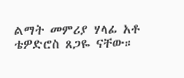ልማት መምሪያ ሃላፊ አቶ ቴዎድሮስ ጸጋዬ ናቸው።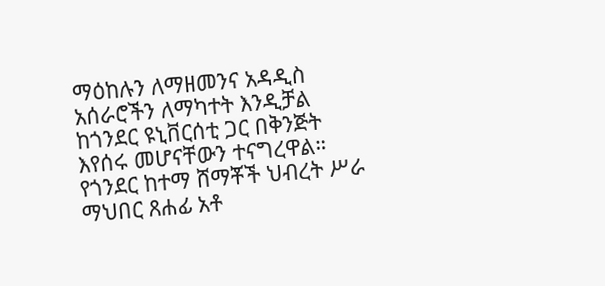ማዕከሉን ለማዘመንና አዳዲስ አሰራሮችን ለማካተት እንዲቻል ከጎንደር ዩኒቨርሰቲ ጋር በቅንጅት እየሰሩ መሆናቸውን ተናግረዋል።
የጎንደር ከተማ ሸማቾች ህብረት ሥራ ማህበር ጸሐፊ አቶ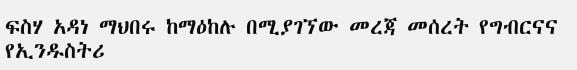ፍስሃ አዳነ ማህበሩ ከማዕከሉ በሚያገኘው መረጃ መሰረት የግብርናና የኢንዱስትሪ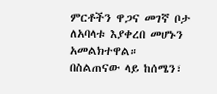ምርቶችን ዋጋና መገኛ ቦታ ለአባላቱ እያቀረበ መሆኑን አመልክተዋል።
በስልጠናው ላይ ከሰሜን፣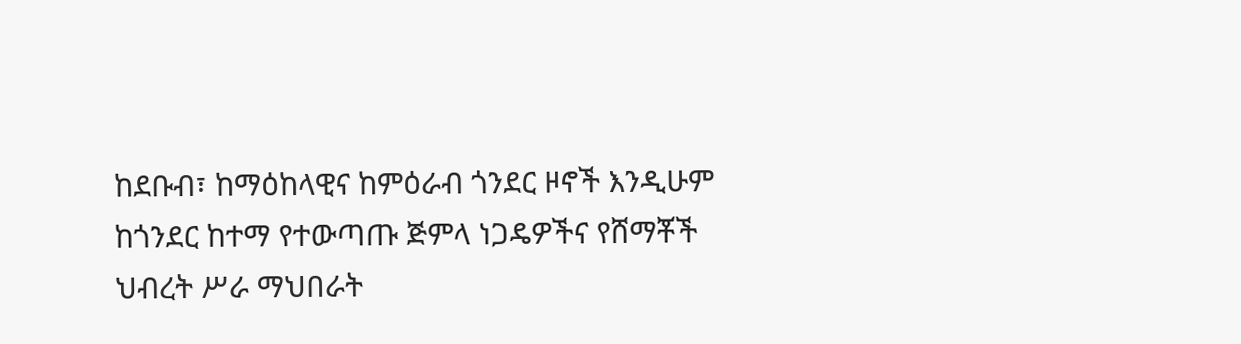ከደቡብ፣ ከማዕከላዊና ከምዕራብ ጎንደር ዞኖች እንዲሁም ከጎንደር ከተማ የተውጣጡ ጅምላ ነጋዴዎችና የሸማቾች ህብረት ሥራ ማህበራት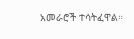አመራሮች ተሳትፈዋል።